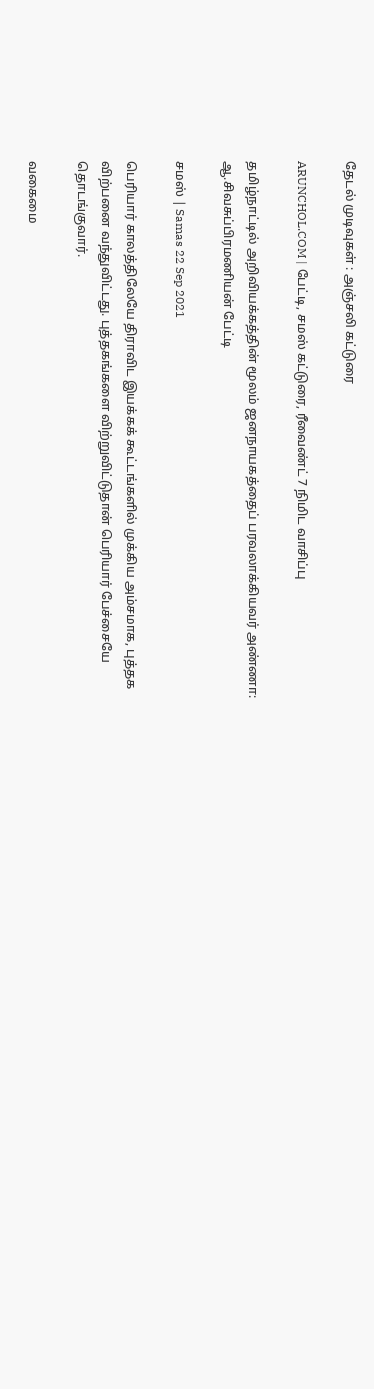தேடல் முடிவுகள் : அஞ்சலி கட்டுரை

ARUNCHOL.COM | பேட்டி, சமஸ் கட்டுரை, ரீவைண்ட் 7 நிமிட வாசிப்பு

தமிழ்நாட்டில் அறிவியக்கத்தின் மூலம் ஜனநாயகத்தைப் பரவலாக்கியவர் அண்ணா: ஆ.சிவசுப்பிரமணியன் பேட்டி

சமஸ் | Samas 22 Sep 2021

பெரியார் காலத்திலேயே திராவிட இயக்கக் கூட்டங்களில் முக்கிய அம்சமாக, புத்தக விற்பனை வந்துவிட்டது. புத்தகங்களை விற்றுவிட்டுதான் பெரியார் பேச்சையே தொடங்குவார்.

வகைமை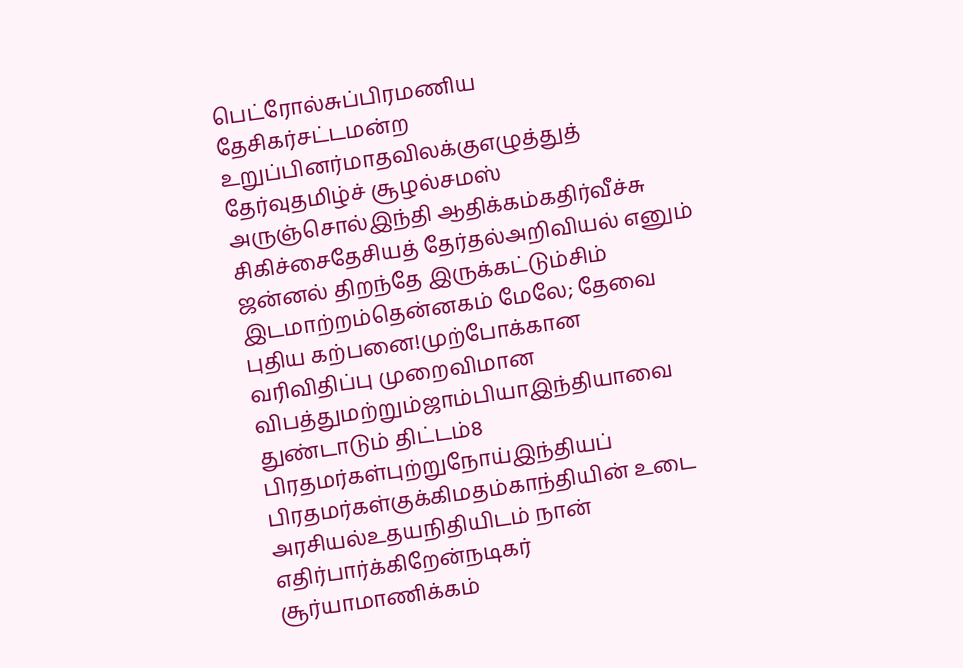பெட்ரோல்சுப்பிரமணிய தேசிகர்சட்டமன்ற உறுப்பினர்மாதவிலக்குஎழுத்துத் தேர்வுதமிழ்ச் சூழல்சமஸ் அருஞ்சொல்இந்தி ஆதிக்கம்கதிர்வீச்சு சிகிச்சைதேசியத் தேர்தல்அறிவியல் எனும் ஜன்னல் திறந்தே இருக்கட்டும்சிம் இடமாற்றம்தென்னகம் மேலே; தேவை புதிய கற்பனை!முற்போக்கான வரிவிதிப்பு முறைவிமான விபத்துமற்றும்ஜாம்பியாஇந்தியாவை துண்டாடும் திட்டம்8 பிரதமர்கள்புற்றுநோய்இந்தியப் பிரதமர்கள்குக்கிமதம்காந்தியின் உடை அரசியல்உதயநிதியிடம் நான் எதிர்பார்க்கிறேன்நடிகர் சூர்யாமாணிக்கம்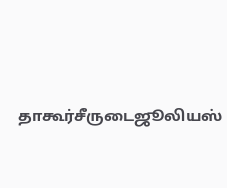தாகூர்சீருடைஜூலியஸ்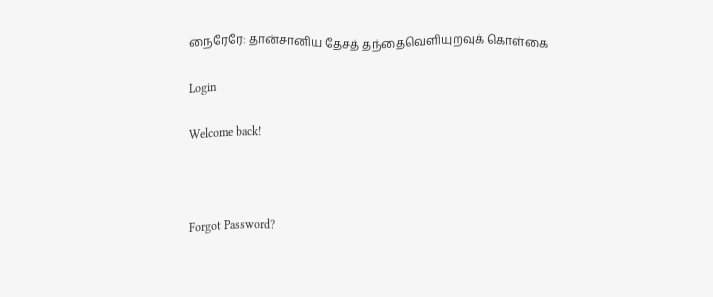நைரேரே: தான்சானிய தேசத் தந்தைவெளியுறவுக் கொள்கை

Login

Welcome back!



Forgot Password?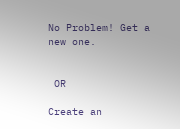No Problem! Get a new one.


 OR

Create an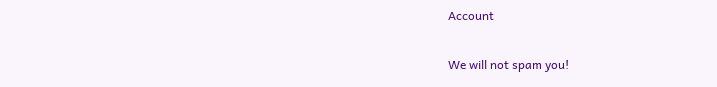Account

We will not spam you!